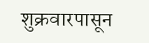शुक्रवारपासून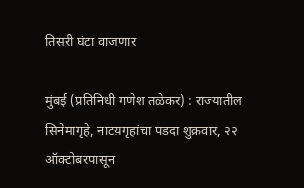तिसरी घंटा वाजणार

मुंबई (प्रतिनिधी गणेश तळेकर) : राज्यातील सिनेमागृहे, नाटय़गृहांचा पडदा शुक्रवार, २२ ऑक्टोबरपासून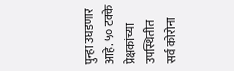पुन्हा उघडणार आहे. ५० टक्के प्रेक्षकांच्या उपस्थितीत सर्व कोरोना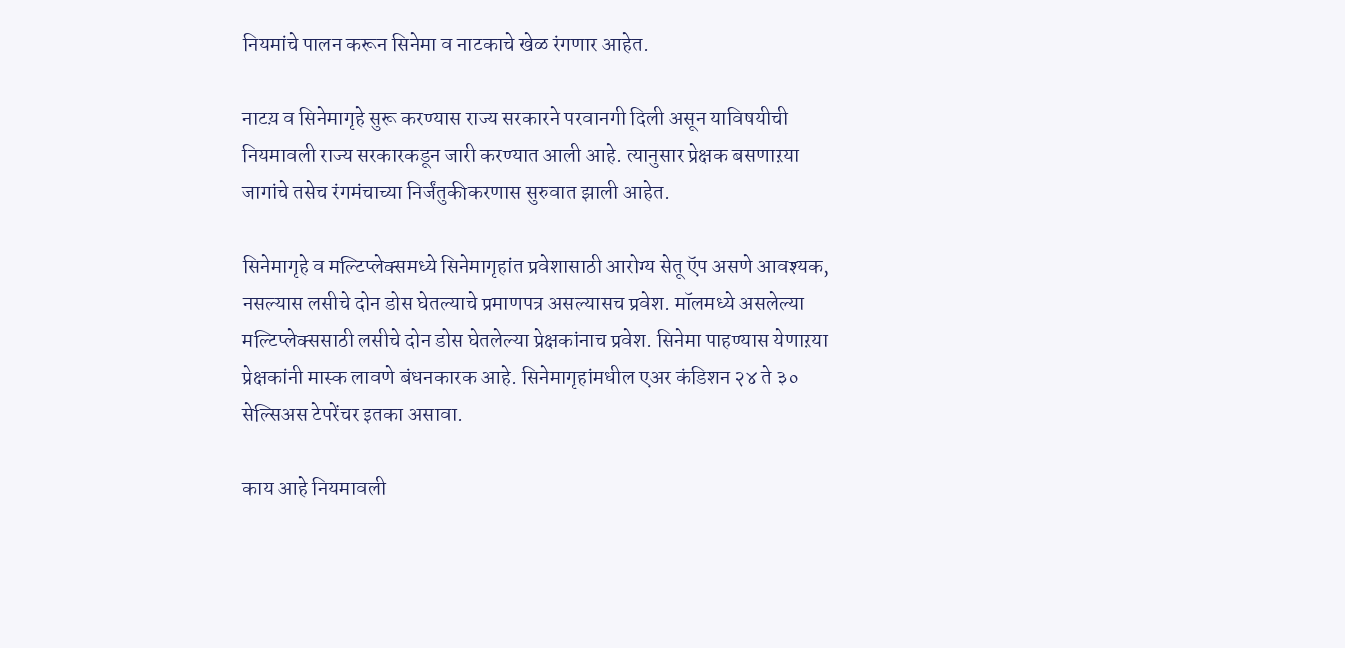नियमांचे पालन करून सिनेमा व नाटकाचे खेळ रंगणार आहेत.

नाटय़ व सिनेमागृहे सुरू करण्यास राज्य सरकारने परवानगी दिली असून याविषयीची नियमावली राज्य सरकारकडून जारी करण्यात आली आहे. त्यानुसार प्रेक्षक बसणाऱया जागांचे तसेच रंगमंचाच्या निर्जंतुकीकरणास सुरुवात झाली आहेत.

सिनेमागृहे व मल्टिप्लेक्समध्ये सिनेमागृहांत प्रवेशासाठी आरोग्य सेतू ऍप असणे आवश्यक, नसल्यास लसीचे दोन डोस घेतल्याचे प्रमाणपत्र असल्यासच प्रवेश. मॉलमध्ये असलेल्या मल्टिप्लेक्ससाठी लसीचे दोन डोस घेतलेल्या प्रेक्षकांनाच प्रवेश. सिनेमा पाहण्यास येणाऱया प्रेक्षकांनी मास्क लावणे बंधनकारक आहे. सिनेमागृहांमधील एअर कंडिशन २४ ते ३० सेल्सिअस टेपरेंचर इतका असावा.

काय आहे नियमावली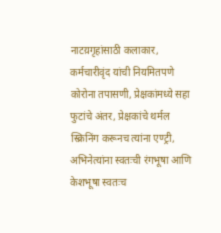नाटय़गृहांसाठी कलाकार, कर्मचारीवृंद यांची नियमितपणे कोरोना तपासणी, प्रेक्षकांमध्ये सहा फुटांचे अंतर, प्रेक्षकांचे थर्मल स्क्रिनिंग करूनच त्यांना एण्ट्री, अभिनेत्यांना स्वतःची रंगभूषा आणि केशभूषा स्वतःच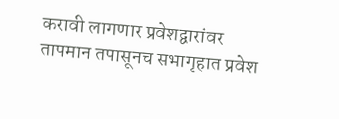करावी लागणार प्रवेशद्वारांवर तापमान तपासूनच सभागृहात प्रवेश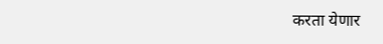करता येणार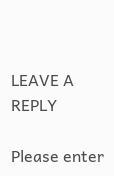LEAVE A REPLY

Please enter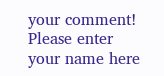your comment!
Please enter your name here